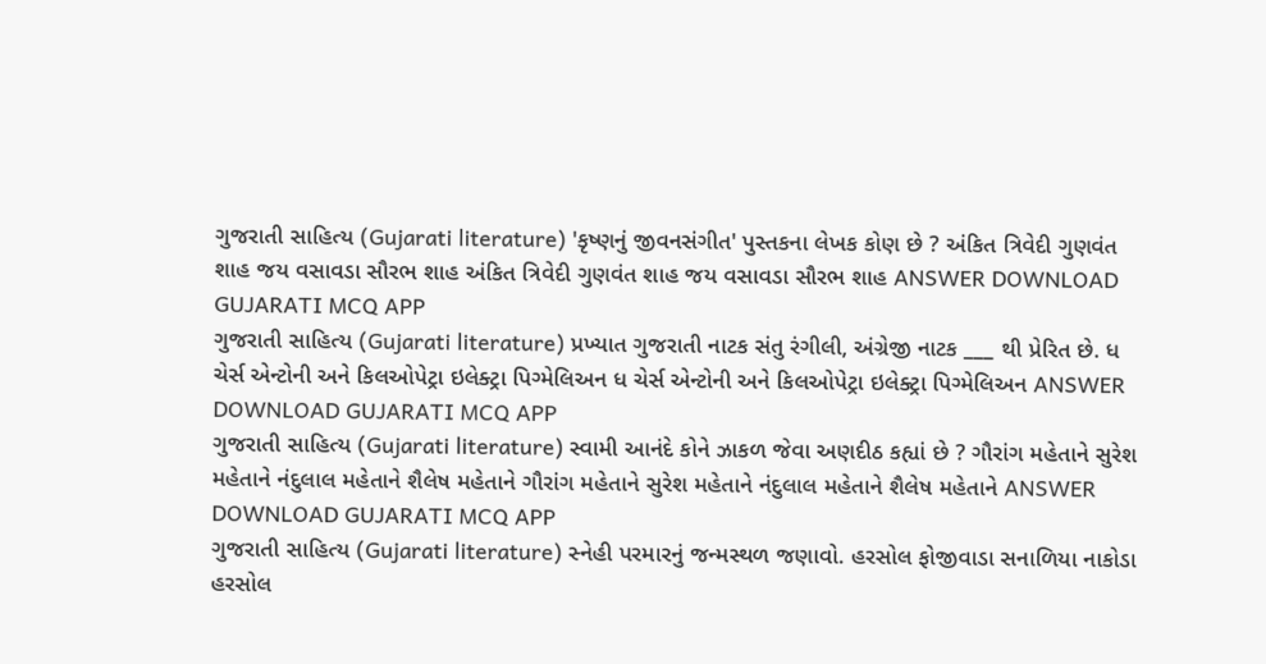ગુજરાતી સાહિત્ય (Gujarati literature) 'કૃષ્ણનું જીવનસંગીત' પુસ્તકના લેખક કોણ છે ? અંકિત ત્રિવેદી ગુણવંત શાહ જય વસાવડા સૌરભ શાહ અંકિત ત્રિવેદી ગુણવંત શાહ જય વસાવડા સૌરભ શાહ ANSWER DOWNLOAD GUJARATI MCQ APP
ગુજરાતી સાહિત્ય (Gujarati literature) પ્રખ્યાત ગુજરાતી નાટક સંતુ રંગીલી, અંગ્રેજી નાટક ___ થી પ્રેરિત છે. ધ ચેર્સ એન્ટોની અને કિલઓપેટ્રા ઇલેક્ટ્રા પિગ્મેલિઅન ધ ચેર્સ એન્ટોની અને કિલઓપેટ્રા ઇલેક્ટ્રા પિગ્મેલિઅન ANSWER DOWNLOAD GUJARATI MCQ APP
ગુજરાતી સાહિત્ય (Gujarati literature) સ્વામી આનંદે કોને ઝાકળ જેવા અણદીઠ કહ્યાં છે ? ગૌરાંગ મહેતાને સુરેશ મહેતાને નંદુલાલ મહેતાને શૈલેષ મહેતાને ગૌરાંગ મહેતાને સુરેશ મહેતાને નંદુલાલ મહેતાને શૈલેષ મહેતાને ANSWER DOWNLOAD GUJARATI MCQ APP
ગુજરાતી સાહિત્ય (Gujarati literature) સ્નેહી પરમારનું જન્મસ્થળ જણાવો. હરસોલ ફોજીવાડા સનાળિયા નાકોડા હરસોલ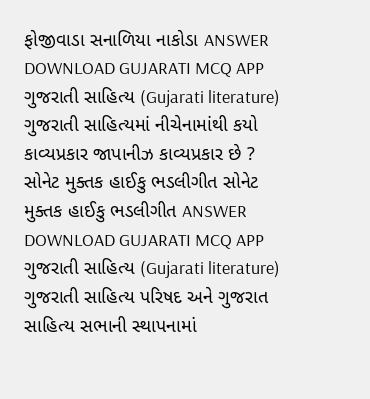ફોજીવાડા સનાળિયા નાકોડા ANSWER DOWNLOAD GUJARATI MCQ APP
ગુજરાતી સાહિત્ય (Gujarati literature) ગુજરાતી સાહિત્યમાં નીચેનામાંથી કયો કાવ્યપ્રકાર જાપાનીઝ કાવ્યપ્રકાર છે ? સોનેટ મુક્તક હાઈકુ ભડલીગીત સોનેટ મુક્તક હાઈકુ ભડલીગીત ANSWER DOWNLOAD GUJARATI MCQ APP
ગુજરાતી સાહિત્ય (Gujarati literature) ગુજરાતી સાહિત્ય પરિષદ અને ગુજરાત સાહિત્ય સભાની સ્થાપનામાં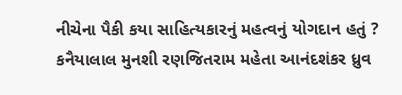નીચેના પૈકી કયા સાહિત્યકારનું મહત્વનું યોગદાન હતું ? કનૈયાલાલ મુનશી રણજિતરામ મહેતા આનંદશંકર ધ્રુવ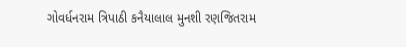ગોવર્ધનરામ ત્રિપાઠી કનૈયાલાલ મુનશી રણજિતરામ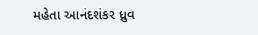મહેતા આનંદશંકર ધ્રુવ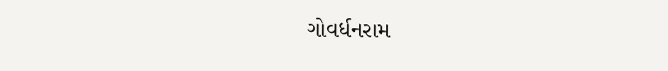ગોવર્ધનરામ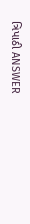ત્રિપાઠી ANSWER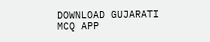DOWNLOAD GUJARATI MCQ APP